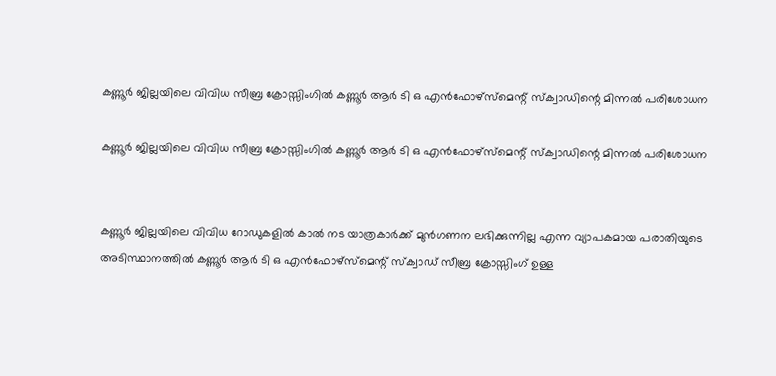കണ്ണൂർ ജില്ലയിലെ വിവിധ സീബ്ര ക്രോസ്സിംഗിൽ കണ്ണൂർ ആർ ടി ഒ എൻഫോഴ്‌സ്‌മെന്റ് സ്‌ക്വാഡിന്റെ മിന്നൽ പരിശോധന

കണ്ണൂർ ജില്ലയിലെ വിവിധ സീബ്ര ക്രോസ്സിംഗിൽ കണ്ണൂർ ആർ ടി ഒ എൻഫോഴ്‌സ്‌മെന്റ് സ്‌ക്വാഡിന്റെ മിന്നൽ പരിശോധന


കണ്ണൂർ ജില്ലയിലെ വിവിധ റോഡുകളിൽ കാൽ നട യാത്രകാർക്ക് മുൻഗണന ലഭിക്കുന്നില്ല എന്ന വ്യാപകമായ പരാതിയുടെ അടിസ്ഥാനത്തിൽ കണ്ണൂർ ആർ ടി ഒ എൻഫോഴ്‌സ്‌മെന്റ് സ്‌ക്വാഡ് സീബ്ര ക്രോസ്സിംഗ് ഉള്ള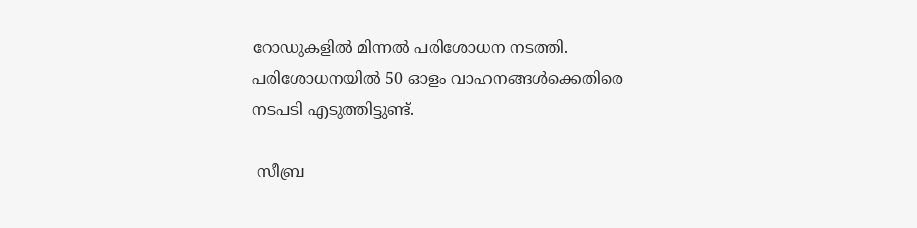റോഡുകളിൽ മിന്നൽ പരിശോധന നടത്തി. പരിശോധനയിൽ 50 ഓളം വാഹനങ്ങൾക്കെതിരെ നടപടി എടുത്തിട്ടുണ്ട്.

 സീബ്ര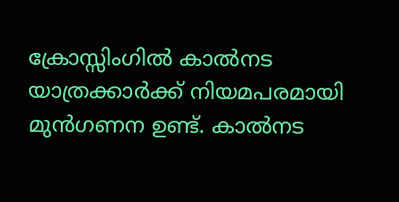ക്രോസ്സിംഗിൽ കാൽനട യാത്രക്കാർക്ക് നിയമപരമായി മുൻഗണന ഉണ്ട്. കാൽനട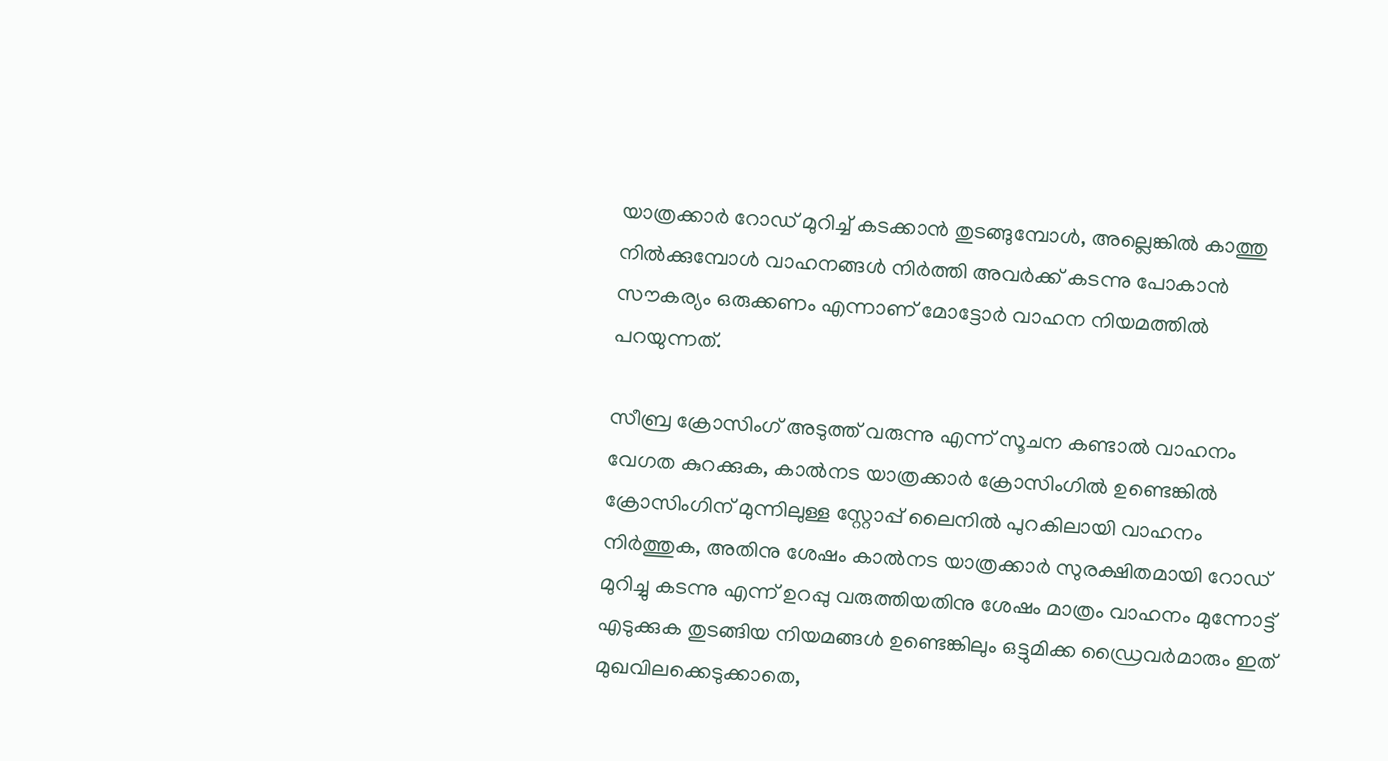യാത്രക്കാർ റോഡ് മുറിച്ച് കടക്കാൻ തുടങ്ങുമ്പോൾ, അല്ലെങ്കിൽ കാത്തു നിൽക്കുമ്പോൾ വാഹനങ്ങൾ നിർത്തി അവർക്ക് കടന്നു പോകാൻ സൗകര്യം ഒരുക്കണം എന്നാണ് മോട്ടോർ വാഹന നിയമത്തിൽ പറയുന്നത്.

സീബ്ര ക്രോസിംഗ് അടുത്ത് വരുന്നു എന്ന് സൂചന കണ്ടാൽ വാഹനം വേഗത കുറക്കുക, കാൽനട യാത്രക്കാർ ക്രോസിംഗിൽ ഉണ്ടെങ്കിൽ ക്രോസിംഗിന് മുന്നിലുള്ള സ്റ്റോപ്പ് ലൈനിൽ പുറകിലായി വാഹനം നിർത്തുക, അതിനു ശേഷം കാൽനട യാത്രക്കാർ സുരക്ഷിതമായി റോഡ് മുറിച്ചു കടന്നു എന്ന് ഉറപ്പു വരുത്തിയതിനു ശേഷം മാത്രം വാഹനം മുന്നോട്ട് എടുക്കുക തുടങ്ങിയ നിയമങ്ങൾ ഉണ്ടെങ്കിലും ഒട്ടുമിക്ക ഡ്രൈവർമാരും ഇത് മുഖവിലക്കെടുക്കാതെ,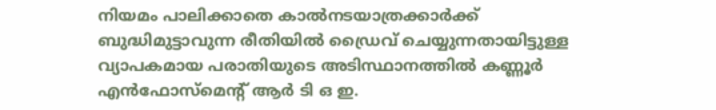നിയമം പാലിക്കാതെ കാൽനടയാത്രക്കാർക്ക് ബുദ്ധിമുട്ടാവുന്ന രീതിയിൽ ഡ്രൈവ് ചെയ്യുന്നതായിട്ടുള്ള വ്യാപകമായ പരാതിയുടെ അടിസ്ഥാനത്തിൽ കണ്ണൂർ എൻഫോസ്മെന്റ് ആർ ടി ഒ ഇ.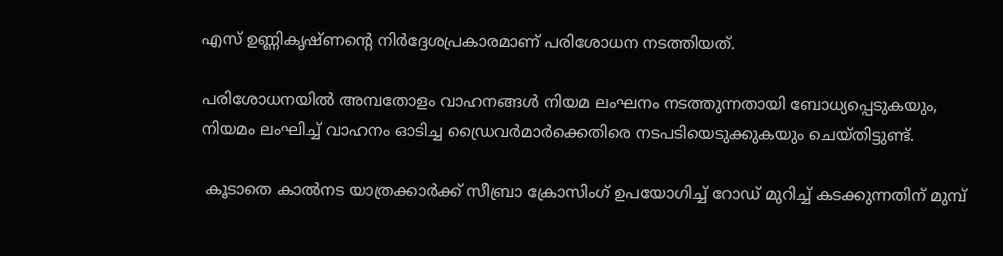എസ് ഉണ്ണികൃഷ്ണന്റെ നിർദ്ദേശപ്രകാരമാണ് പരിശോധന നടത്തിയത്.

പരിശോധനയിൽ അമ്പതോളം വാഹനങ്ങൾ നിയമ ലംഘനം നടത്തുന്നതായി ബോധ്യപ്പെടുകയും, നിയമം ലംഘിച്ച് വാഹനം ഓടിച്ച ഡ്രൈവർമാർക്കെതിരെ നടപടിയെടുക്കുകയും ചെയ്തിട്ടുണ്ട്.

 കൂടാതെ കാൽനട യാത്രക്കാർക്ക് സീബ്രാ ക്രോസിംഗ് ഉപയോഗിച്ച് റോഡ് മുറിച്ച് കടക്കുന്നതിന് മുമ്പ്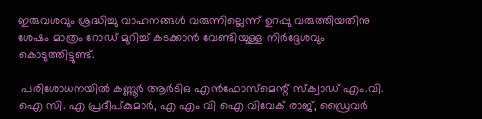ഇരുവശവും ശ്രദ്ധിച്ചു വാഹനങ്ങൾ വരുന്നില്ലെന്ന് ഉറപ്പു വരുത്തിയതിനു ശേഷം മാത്രം റോഡ് മുറിച്ച് കടക്കാൻ വേണ്ടിയുള്ള നിർദ്ദേശവും കൊടുത്തിട്ടുണ്ട്.

 പരിശോധനയിൽ കണ്ണൂർ ആർടിഒ എൻഫോസ്മെന്റ് സ്ക്വാഡ് എം.വി. ഐ സി. എ പ്രദീപ്കുമാർ, എ എം വി ഐ വിവേക് രാജ്, ഡ്രൈവർ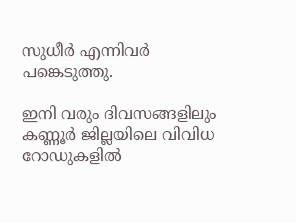സുധീർ എന്നിവർ പങ്കെടുത്തു.

ഇനി വരും ദിവസങ്ങളിലും കണ്ണൂർ ജില്ലയിലെ വിവിധ റോഡുകളിൽ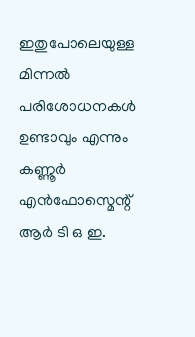ഇതുപോലെയുള്ള മിന്നൽ പരിശോധനകൾ ഉണ്ടാവും എന്നും കണ്ണൂർ എൻഫോസ്മെന്റ് ആർ ടി ഒ ഇ.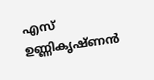എസ് ഉണ്ണികൃഷ്ണൻ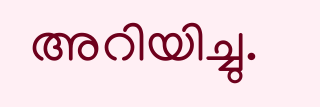അറിയിച്ചു.